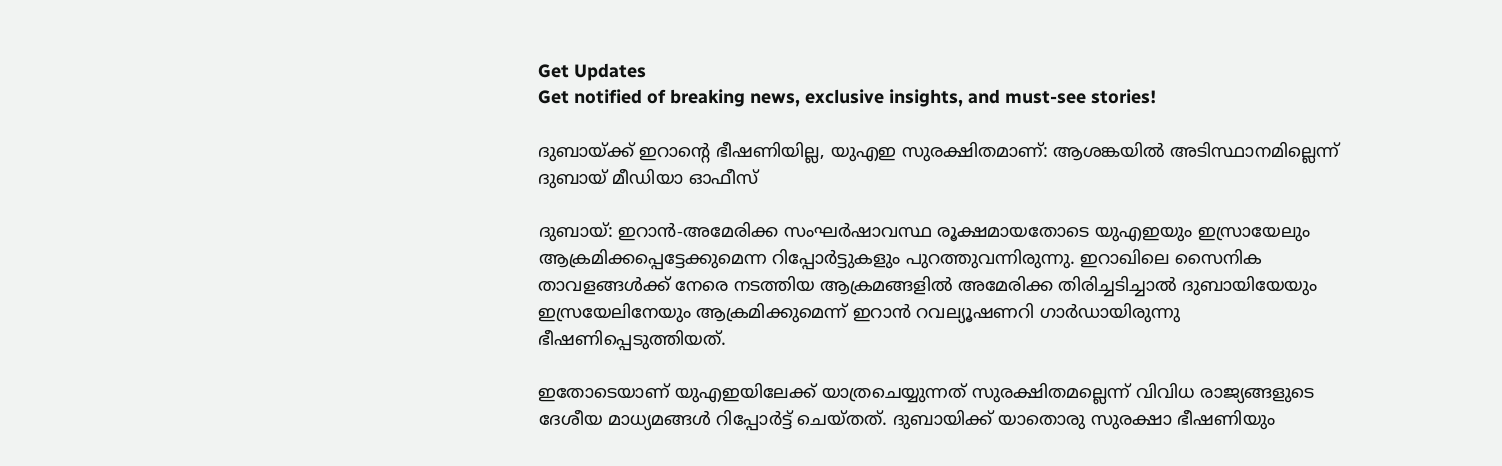Get Updates
Get notified of breaking news, exclusive insights, and must-see stories!

ദുബായ്ക്ക് ഇറാന്‍റെ ഭീഷണിയില്ല, യുഎഇ സുരക്ഷിതമാണ്: ആശങ്കയില്‍ അടിസ്ഥാനമില്ലെന്ന് ദുബായ് മീഡിയാ ഓഫീസ്

ദുബായ്: ഇറാന്‍-അമേരിക്ക സംഘര്‍ഷാവസ്ഥ രൂക്ഷമായതോടെ യുഎഇയും ഇസ്രായേലും ആക്രമിക്കപ്പെട്ടേക്കുമെന്ന റിപ്പോര്‍ട്ടുകളും പുറത്തുവന്നിരുന്നു. ഇറാഖിലെ സൈനിക താവളങ്ങള്‍ക്ക് നേരെ നടത്തിയ ആക്രമങ്ങളില്‍ അമേരിക്ക തിരിച്ചടിച്ചാല്‍ ദുബായിയേയും ഇസ്രയേലിനേയും ആക്രമിക്കുമെന്ന് ഇറാന്‍ റവല്യൂഷണറി ഗാര്‍ഡായിരുന്നു ഭീഷണിപ്പെടുത്തിയത്.

ഇതോടെയാണ് യുഎഇയിലേക്ക് യാത്രചെയ്യുന്നത് സുരക്ഷിതമല്ലെന്ന് വിവിധ രാജ്യങ്ങളുടെ ദേശീയ മാധ്യമങ്ങള്‍ റിപ്പോര്‍ട്ട് ചെയ്തത്. ദുബായിക്ക് യാതൊരു സുരക്ഷാ ഭീഷണിയും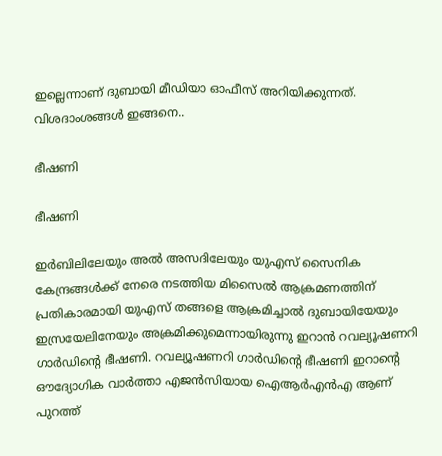ഇല്ലെന്നാണ് ദുബായി മീഡിയാ ഓഫീസ് അറിയിക്കുന്നത്. വിശദാംശങ്ങള്‍ ഇങ്ങനെ..

ഭീഷണി

ഭീഷണി

ഇര്‍ബിലിലേയും അല്‍ അസദിലേയും യുഎസ് സൈനിക കേന്ദ്രങ്ങള്‍ക്ക് നേരെ നടത്തിയ മിസൈല്‍ ആക്രമണത്തിന് പ്രതികാരമായി യുഎസ് തങ്ങളെ ആക്രമിച്ചാല്‍ ദുബായിയേയും ഇസ്രയേലിനേയും അക്രമിക്കുമെന്നായിരുന്നു ഇറാന്‍ റവല്യൂഷണറി ഗാര്‍ഡിന്‍റെ ഭീഷണി. റവല്യൂഷണറി ഗാര്‍ഡിന്‍റെ ഭീഷണി ഇറാന്‍റെ ഔദ്യോഗിക വാര്‍ത്താ എജന്‍സിയായ ഐആര്‍എന്‍എ ആണ് പുറത്ത്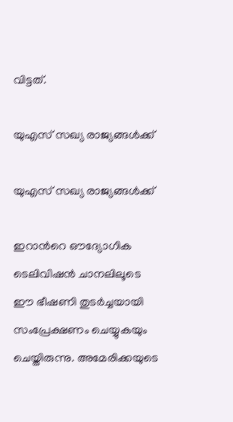വിട്ടത്.

യുഎസ് സഖ്യ രാജ്യങ്ങള്‍ക്ക്

യുഎസ് സഖ്യ രാജ്യങ്ങള്‍ക്ക്

ഇറാന്‍റെ ഔദ്യോഗിക ടെലിവിഷന്‍ ചാനലിലൂടെ ഈ ഭീഷണി തുടര്‍ച്ചയായി സംപ്രേക്ഷണം ചെയ്യുകയും ചെയ്തിരുന്നു. അമേരിക്കയുടെ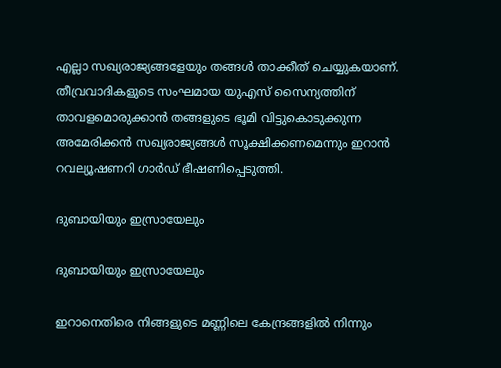എല്ലാ സഖ്യരാജ്യങ്ങളേയും തങ്ങള്‍ താക്കീത് ചെയ്യുകയാണ്. തീവ്രവാദികളുടെ സംഘമായ യുഎസ് സൈന്യത്തിന് താവളമൊരുക്കാന്‍ തങ്ങളുടെ ഭൂമി വിട്ടുകൊടുക്കുന്ന അമേരിക്കന്‍ സഖ്യരാജ്യങ്ങള്‍ സൂക്ഷിക്കണമെന്നും ഇറാന്‍ റവല്യൂഷണറി ഗാര്‍ഡ് ഭീഷണിപ്പെടുത്തി.

ദുബായിയും ഇസ്രായേലും

ദുബായിയും ഇസ്രായേലും

ഇറാനെതിരെ നിങ്ങളുടെ മണ്ണിലെ കേന്ദ്രങ്ങളില്‍ നിന്നും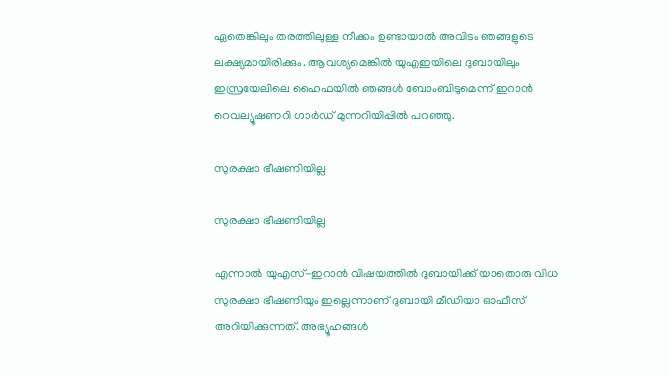ഏതെങ്കിലും തരത്തിലുള്ള നീക്കം ഉണ്ടായാല്‍ അവിടം ഞങ്ങളുടെ ലക്ഷ്യമായിരിക്കും. ആവശ്യമെങ്കില്‍ യുഎഇയിലെ ദുബായിലും ഇസ്രയേലിലെ ഹൈഫയില്‍ ഞങ്ങള്‍ ബോംബിടുമെന്ന് ഇറാന്‍ റെവല്യൂഷണറി ഗാര്‍ഡ് മുന്നറിയിപ്പില്‍ പറഞ്ഞു.

സുരക്ഷാ ഭീഷണിയില്ല

സുരക്ഷാ ഭീഷണിയില്ല

എന്നാല്‍ യുഎസ്-ഇറാന്‍ വിഷയത്തില്‍ ദുബായിക്ക് യാതൊരു വിധ സുരക്ഷാ ഭീഷണിയും ഇല്ലെന്നാണ് ദുബായി മീഡിയാ ഓഫീസ് അറിയിക്കുന്നത്. അഭ്യൂഹങ്ങള്‍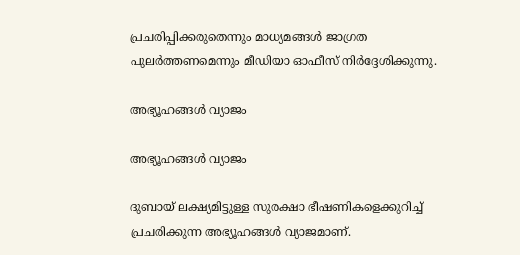പ്രചരിപ്പിക്കരുതെന്നും മാധ്യമങ്ങള്‍ ജാഗ്രത പുലര്‍ത്തണമെന്നും മീഡിയാ ഓഫീസ് നിര്‍ദ്ദേശിക്കുന്നു.

അഭ്യൂഹങ്ങള്‍ വ്യാജം

അഭ്യൂഹങ്ങള്‍ വ്യാജം

ദുബായ് ലക്ഷ്യമിട്ടുള്ള സുരക്ഷാ ഭീഷണികളെക്കുറിച്ച് പ്രചരിക്കുന്ന അഭ്യൂഹങ്ങള്‍ വ്യാജമാണ്.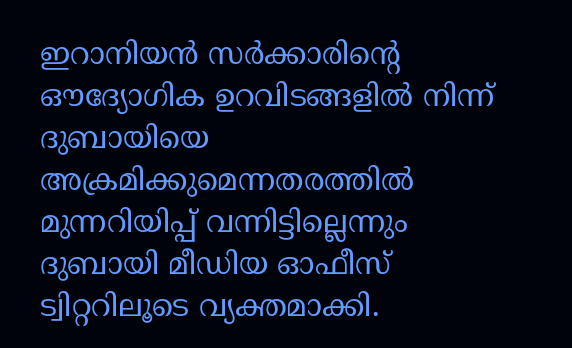ഇറാനിയൻ സർക്കാരിന്‍റെ ഔദ്യോഗിക ഉറവിടങ്ങളിൽ നിന്ന് ദുബായിയെ അക്രമിക്കുമെന്നതരത്തില്‍ മുന്നറിയിപ്പ് വന്നിട്ടില്ലെന്നും ദുബായി മീഡിയ ഓഫീസ് ട്വിറ്ററിലൂടെ വ്യക്തമാക്കി.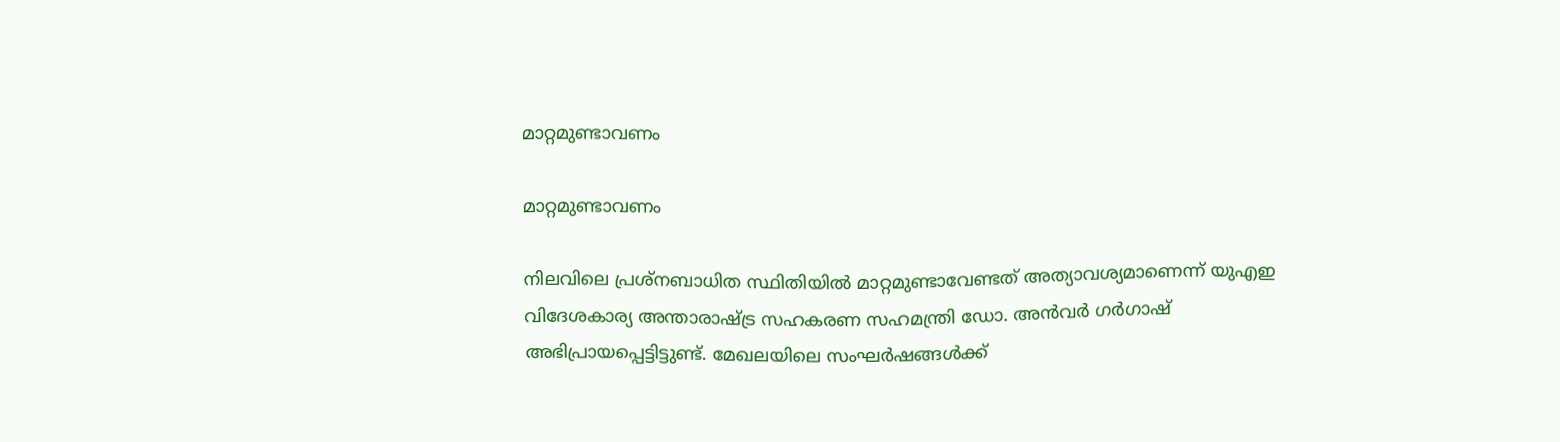മാറ്റമുണ്ടാവണം

മാറ്റമുണ്ടാവണം

നിലവിലെ പ്രശ്നബാധിത സ്ഥിതിയില്‍ മാറ്റമുണ്ടാവേണ്ടത് അത്യാവശ്യമാണെന്ന് യുഎഇ വിദേശകാര്യ അന്താരാഷ്ട്ര സഹകരണ സഹമന്ത്രി ഡോ. അന്‍വര്‍ ഗര്‍ഗാഷ് അഭിപ്രായപ്പെട്ടിട്ടുണ്ട്. മേഖലയിലെ സംഘര്‍ഷങ്ങള്‍ക്ക്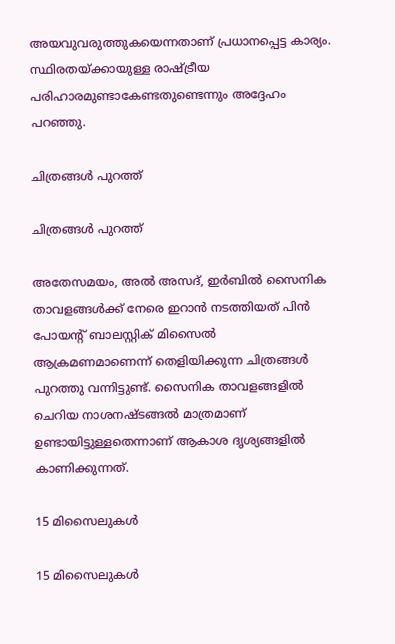അയവുവരുത്തുകയെന്നതാണ് പ്രധാനപ്പെട്ട കാര്യം. സ്ഥിരതയ്ക്കായുള്ള രാഷ്ട്രീയ പരിഹാരമുണ്ടാകേണ്ടതുണ്ടെന്നും അദ്ദേഹം പറഞ്ഞു.

ചിത്രങ്ങള്‍ പുറത്ത്

ചിത്രങ്ങള്‍ പുറത്ത്

അതേസമയം, അല്‍ അസദ്, ഇര്‍ബില്‍ സൈനിക താവളങ്ങള്‍ക്ക് നേരെ ഇറാന്‍ നടത്തിയത് പിന്‍ പോയന്‍റ് ബാലസ്റ്റിക് മിസൈല്‍ ആക്രമണമാണെന്ന് തെളിയിക്കുന്ന ചിത്രങ്ങള്‍ പുറത്തു വന്നിട്ടുണ്ട്. സൈനിക താവളങ്ങളില്‍ ചെറിയ നാശനഷ്ടങ്ങല്‍ മാത്രമാണ് ഉണ്ടായിട്ടുള്ളതെന്നാണ് ആകാശ ദൃശ്യങ്ങളില്‍ കാണിക്കുന്നത്.

15 മിസൈലുകള്‍

15 മിസൈലുകള്‍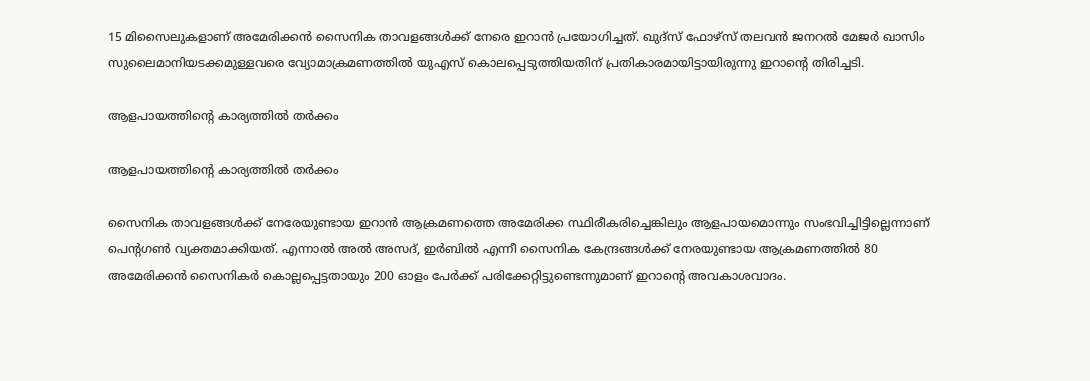15 മിസൈലുകളാണ് അമേരിക്കന്‍ സൈനിക താവളങ്ങള്‍ക്ക് നേരെ ഇറാന്‍ പ്രയോഗിച്ചത്. ഖുദ്സ് ഫോഴ്സ് തലവന്‍ ജനറല്‍ മേജര്‍ ഖാസിം സുലൈമാനിയടക്കമുള്ളവരെ വ്യോമാക്രമണത്തില്‍ യുഎസ് കൊലപ്പെടുത്തിയതിന് പ്രതികാരമായിട്ടായിരുന്നു ഇറാന്‍റെ തിരിച്ചടി.

ആളപായത്തിന്‍റെ കാര്യത്തില്‍ തര്‍ക്കം

ആളപായത്തിന്‍റെ കാര്യത്തില്‍ തര്‍ക്കം

സൈനിക താവളങ്ങള്‍ക്ക് നേരേയുണ്ടായ ഇറാന്‍ ആക്രമണത്തെ അമേരിക്ക സ്ഥിരീകരിച്ചെങ്കിലും ആളപായമൊന്നും സംഭവിച്ചിട്ടില്ലെന്നാണ് പെന്‍റഗണ്‍ വ്യക്തമാക്കിയത്. എന്നാല്‍ അല്‍ അസദ്, ഇര്‍ബില്‍ എന്നീ സൈനിക കേന്ദ്രങ്ങള്‍ക്ക് നേരയുണ്ടായ ആക്രമണത്തില്‍ 80 അമേരിക്കന്‍ സൈനികര്‍ കൊല്ലപ്പെട്ടതായും 200 ഓളം പേര്‍ക്ക് പരിക്കേറ്റിട്ടുണ്ടെന്നുമാണ് ഇറാന്‍റെ അവകാശവാദം.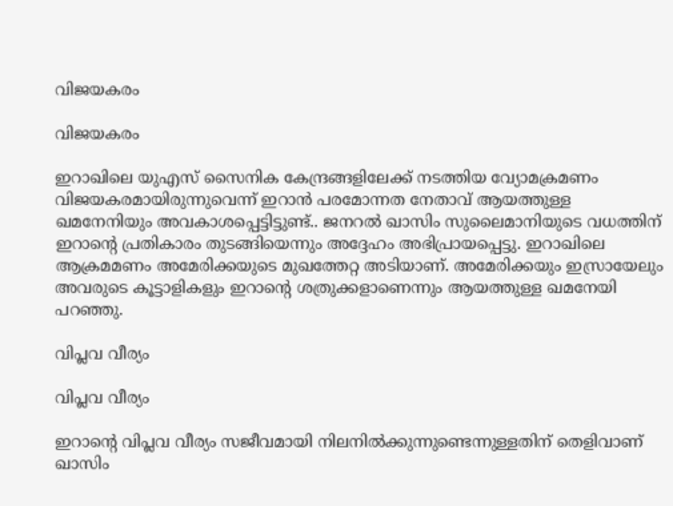വിജയകരം

വിജയകരം

ഇറാഖിലെ യുഎസ് സൈനിക കേന്ദ്രങ്ങളിലേക്ക് നടത്തിയ വ്യോമക്രമണം വിജയകരമായിരുന്നുവെന്ന് ഇറാന്‍ പരമോന്നത നേതാവ് ആയത്തുള്ള ഖമനേനിയും അവകാശപ്പെട്ടിട്ടുണ്ട്.. ജനറല്‍ ഖാസിം സുലൈമാനിയുടെ വധത്തിന് ഇറാന്‍റെ പ്രതികാരം തുടങ്ങിയെന്നും അദ്ദേഹം അഭിപ്രായപ്പെട്ടു. ഇറാഖിലെ ആക്രമമണം അമേരിക്കയുടെ മുഖത്തേറ്റ അടിയാണ്. അമേരിക്കയും ഇസ്രായേലും അവരുടെ കൂട്ടാളികളും ഇറാന്‍റെ ശത്രുക്കളാണെന്നും ആയത്തുള്ള ഖമനേയി പറഞ്ഞു.

വിപ്ലവ വീര്യം

വിപ്ലവ വീര്യം

ഇറാന്‍റെ വിപ്ലവ വീര്യം സജീവമായി നിലനില്‍ക്കുന്നുണ്ടെന്നുള്ളതിന് തെളിവാണ് ഖാസിം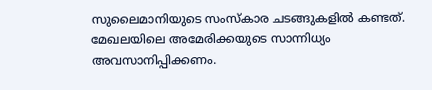സുലൈമാനിയുടെ സംസ്കാര ചടങ്ങുകളില്‍ കണ്ടത്. മേഖലയിലെ അമേരിക്കയുടെ സാന്നിധ്യം അവസാനിപ്പിക്കണം.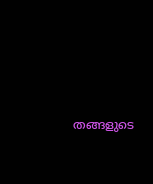തങ്ങളുടെ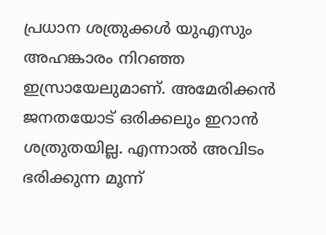പ്രധാന ശത്രുക്കള്‍ യുഎസും അഹങ്കാരം നിറഞ്ഞ ഇസ്രായേലുമാണ്. അമേരിക്കന്‍ ജനതയോട് ഒരിക്കലും ഇറാന്‍ ശത്രുതയില്ല. എന്നാല്‍ അവിടം ഭരിക്കുന്ന മൂന്ന്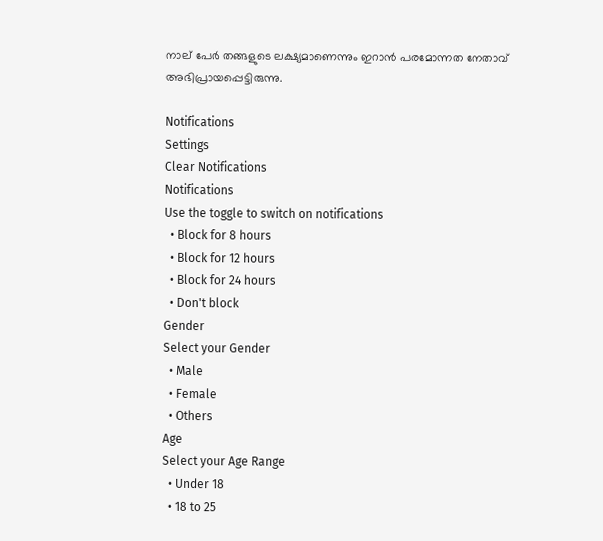നാല് പേര്‍ തങ്ങളുടെ ലക്ഷ്യമാണെന്നും ഇറാന്‍ പരമോന്നത നേതാവ് അഭിപ്രായപ്പെട്ടിരുന്നു.

Notifications
Settings
Clear Notifications
Notifications
Use the toggle to switch on notifications
  • Block for 8 hours
  • Block for 12 hours
  • Block for 24 hours
  • Don't block
Gender
Select your Gender
  • Male
  • Female
  • Others
Age
Select your Age Range
  • Under 18
  • 18 to 25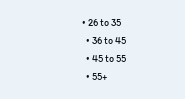• 26 to 35
  • 36 to 45
  • 45 to 55
  • 55+